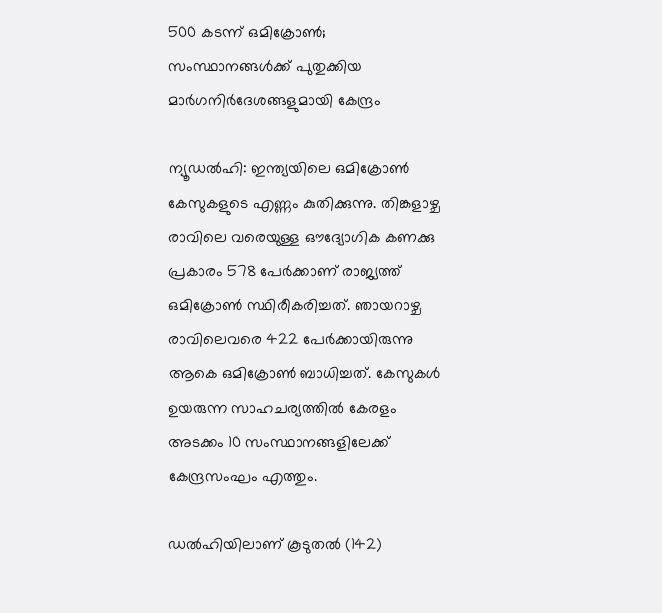500 കടന്ന് ഒമിക്രോൺ; സംസ്ഥാനങ്ങൾക്ക് പുതുക്കിയ മാർഗനിർദേശങ്ങളുമായി കേന്ദ്രം

ന്യൂഡൽഹി: ഇന്ത്യയിലെ ഒമിക്രോൺ കേസുകളുടെ എണ്ണം കുതിക്കുന്നു. തിങ്കളാഴ്ച രാവിലെ വരെയുള്ള ഔദ്യോഗിക കണക്കു പ്രകാരം 578 പേർക്കാണ് രാജ്യത്ത് ഒമിക്രോൺ സ്ഥിരീകരിച്ചത്. ഞായറാഴ്ച രാവിലെവരെ 422 പേർക്കായിരുന്നു ആകെ ഒമിക്രോൺ ബാധിച്ചത്. കേസുകൾ ഉയരുന്ന സാഹചര്യത്തിൽ കേരളം അടക്കം 10 സംസ്ഥാനങ്ങളിലേക്ക് കേന്ദ്രസംഘം എത്തും.

ഡൽഹിയിലാണ് കൂടുതൽ (142)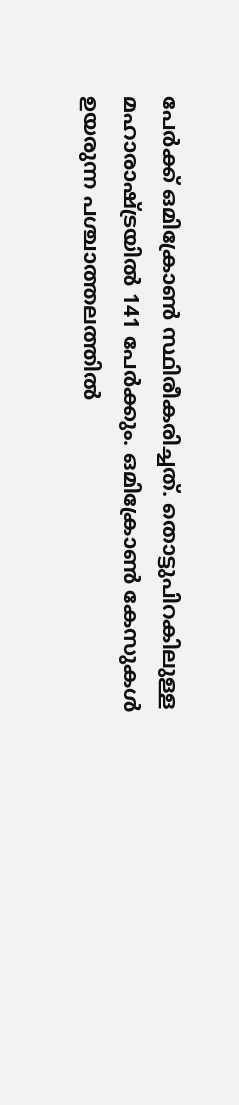പേർക്ക് ഒമിക്രോൺ സ്ഥിരീകരിച്ചത്. തൊട്ടുപിറകിലുള്ള മഹാരാഷ്ട്രയിൽ 141 പേർക്കും. ഒമിക്രോൺ കേസുകൾ ഉയരുന്ന പശ്ചാത്തലത്തിൽ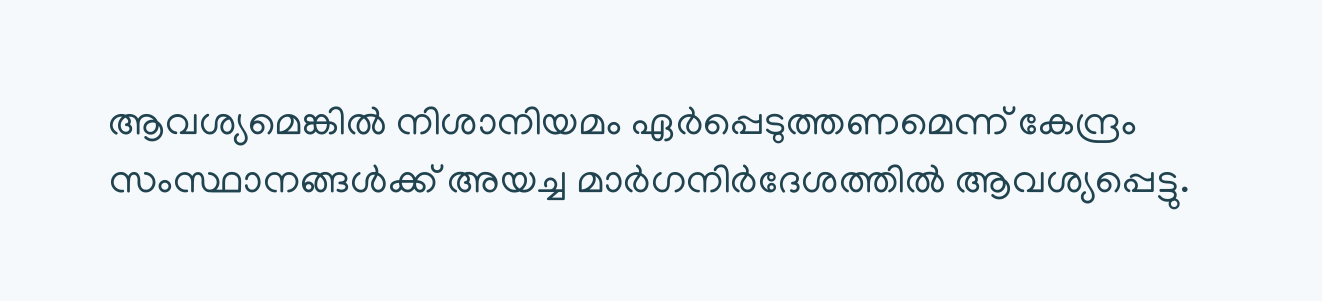ആവശ്യമെങ്കില്‍ നിശാനിയമം ഏർപ്പെടുത്തണമെന്ന് കേന്ദ്രം സംസ്ഥാനങ്ങൾക്ക് അയച്ച മാർഗനിർദേശത്തിൽ ആവശ്യപ്പെട്ടു.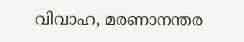വിവാഹ, മരണാനന്തര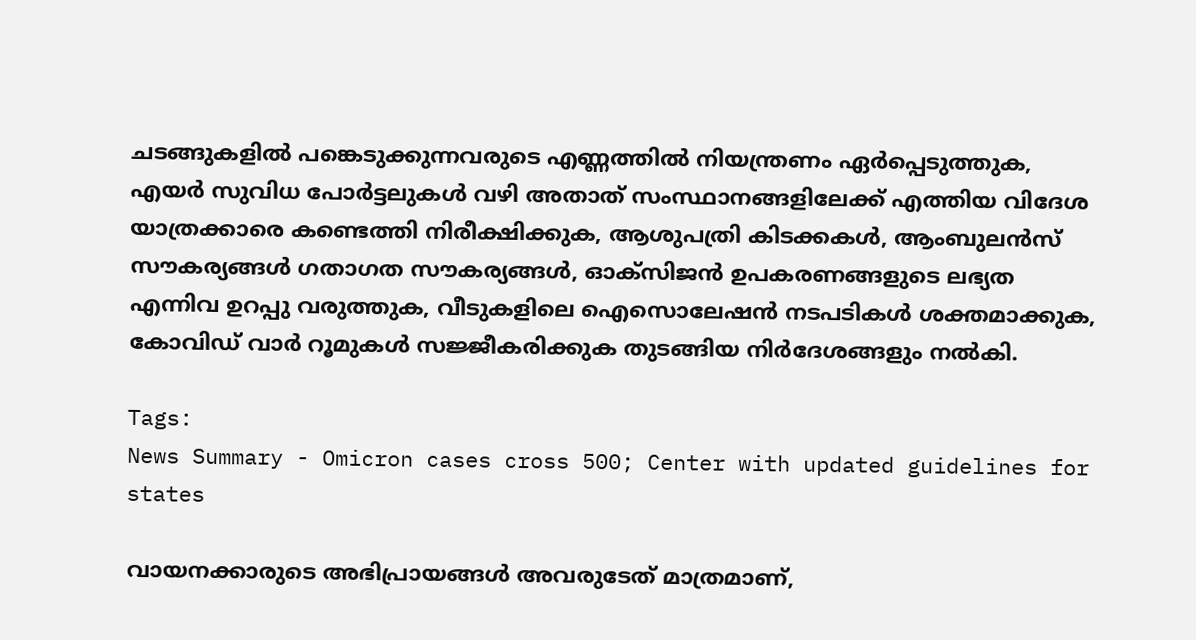ചടങ്ങുകളില്‍ പങ്കെടുക്കുന്നവരുടെ എണ്ണത്തില്‍ നിയന്ത്രണം ഏർപ്പെടുത്തുക, എയര്‍ സുവിധ പോര്‍ട്ടലുകള്‍ വഴി അതാത് സംസ്ഥാനങ്ങളിലേക്ക് എത്തിയ വിദേശ യാത്രക്കാരെ കണ്ടെത്തി നിരീക്ഷിക്കുക, ആശുപത്രി കിടക്കകള്‍, ആംബുലന്‍സ് സൗകര്യങ്ങള്‍ ഗതാഗത സൗകര്യങ്ങള്‍, ഓക്‌സിജന്‍ ഉപകരണങ്ങളുടെ ലഭ്യത എന്നിവ ഉറപ്പു വരുത്തുക, വീടുകളിലെ ഐസൊലേഷന്‍ നടപടികള്‍ ശക്തമാക്കുക, കോവിഡ് വാര്‍ റൂമുകള്‍ സജ്ജീകരിക്കുക തുടങ്ങിയ നിർദേശങ്ങളും നൽകി.

Tags:
News Summary - Omicron cases cross 500; Center with updated guidelines for states

വായനക്കാരുടെ അഭിപ്രായങ്ങള്‍ അവരുടേത് മാത്രമാണ്,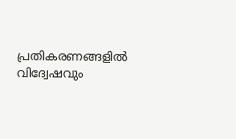പ്രതികരണങ്ങളിൽ വിദ്വേഷവും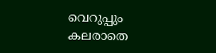വെറുപ്പും കലരാതെ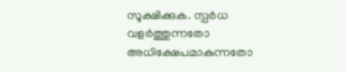സൂക്ഷിക്കുക. സ്പർധ വളർത്തുന്നതോ അധിക്ഷേപമാകുന്നതോ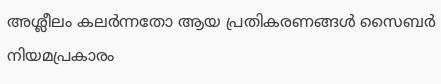അശ്ലീലം കലർന്നതോ ആയ പ്രതികരണങ്ങൾ സൈബർ നിയമപ്രകാരം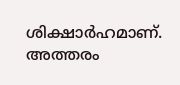ശിക്ഷാർഹമാണ്. അത്തരം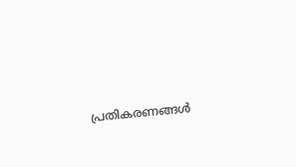പ്രതികരണങ്ങൾ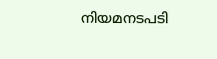നിയമനടപടി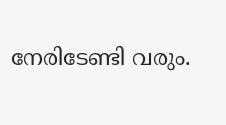നേരിടേണ്ടി വരും.